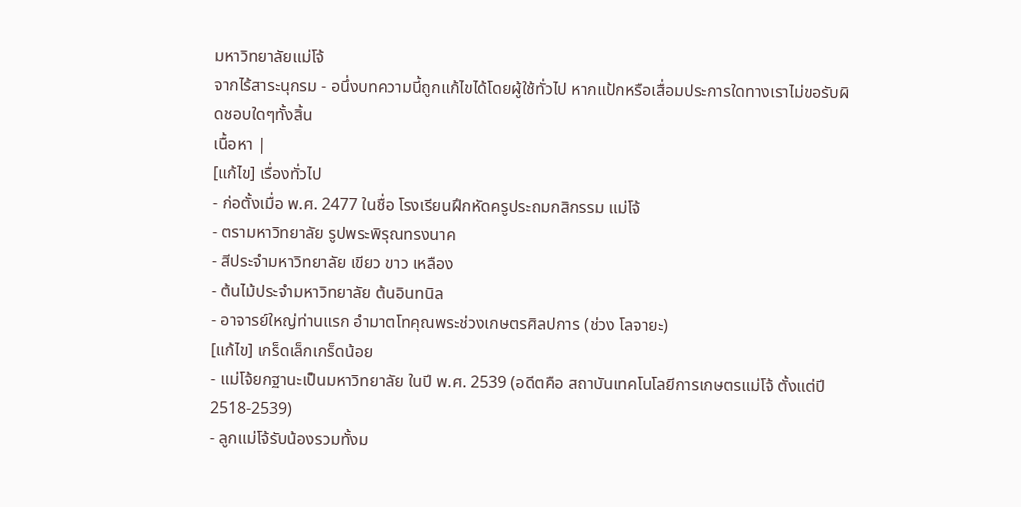มหาวิทยาลัยแม่โจ้
จากไร้สาระนุกรม - อนึ่งบทความนี้ถูกแก้ไขได้โดยผู้ใช้ทั่วไป หากแป้กหรือเสื่อมประการใดทางเราไม่ขอรับผิดชอบใดๆทั้งสิ้น
เนื้อหา |
[แก้ไข] เรื่องทั่วไป
- ก่อตั้งเมื่อ พ.ศ. 2477 ในชื่อ โรงเรียนฝึกหัดครูประถมกสิกรรม แม่โจ้
- ตรามหาวิทยาลัย รูปพระพิรุณทรงนาค
- สีประจำมหาวิทยาลัย เขียว ขาว เหลือง
- ต้นไม้ประจำมหาวิทยาลัย ต้นอินทนิล
- อาจารย์ใหญ่ท่านแรก อำมาตโทคุณพระช่วงเกษตรศิลปการ (ช่วง โลจายะ)
[แก้ไข] เกร็ดเล็กเกร็ดน้อย
- แม่โจ้ยกฐานะเป็นมหาวิทยาลัย ในปี พ.ศ. 2539 (อดีตคือ สถาบันเทคโนโลยีการเกษตรแม่โจ้ ตั้งแต่ปี 2518-2539)
- ลูกแม่โจ้รับน้องรวมทั้งม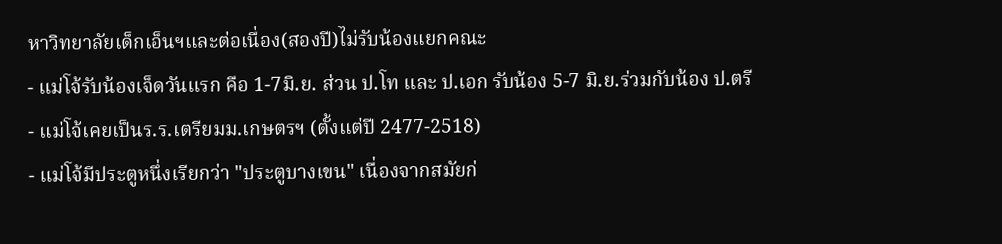หาวิทยาลัยเด็กเอ็นฯและต่อเนื่อง(สองปี)ไม่รับน้องแยกคณะ
- แม่โจ้รับน้องเจ็ดวันแรก คือ 1-7มิ.ย. ส่วน ป.โท และ ป.เอก รับน้อง 5-7 มิ.ย.ร่วมกับน้อง ป.ตรี
- แม่โจ้เคยเป็นร.ร.เตรียมม.เกษตรฯ (ตั้งแต่ปี 2477-2518)
- แม่โจ้มีประตูหนึ่งเรียกว่า "ประตูบางเขน" เนื่องจากสมัยก่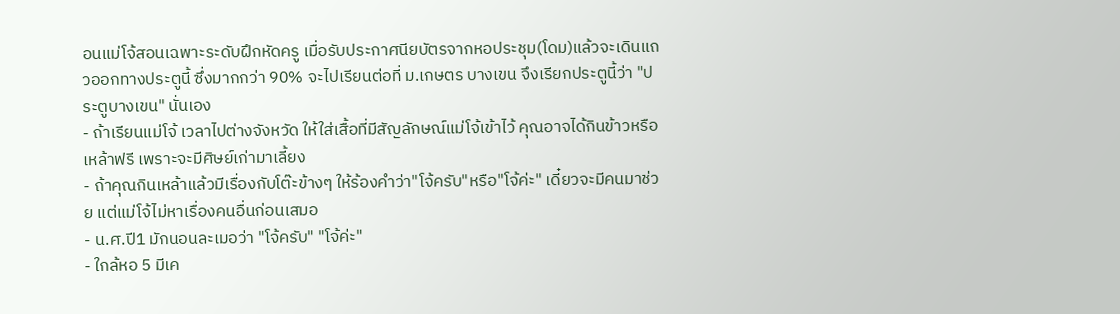อนแม่โจ้สอนเฉพาะระดับฝึกหัดครู เมื่อรับประกาศนียบัตรจากหอประชุม(โดม)แล้วจะเดินแถวออกทางประตูนี้ ซึ่งมากกว่า 90% จะไปเรียนต่อที่ ม.เกษตร บางเขน จึงเรียกประตูนี้ว่า "ประตูบางเขน" นั่นเอง
- ถ้าเรียนแม่โจ้ เวลาไปต่างจังหวัด ให้ใส่เสื้อที่มีสัญลักษณ์แม่โจ้เข้าไว้ คุณอาจได้กินข้าวหรือเหล้าฟรี เพราะจะมีศิษย์เก่ามาเลี้ยง
- ถ้าคุณกินเหล้าแล้วมีเรื่องกับโต๊ะข้างๆ ให้ร้องคำว่า"โจ้ครับ"หรือ"โจ้ค่ะ" เดี๋ยวจะมีคนมาช่วย แต่แม่โจ้ไม่หาเรื่องคนอื่นก่อนเสมอ
- น.ศ.ปี1 มักนอนละเมอว่า "โจ้ครับ" "โจ้ค่ะ"
- ใกล้หอ 5 มีเค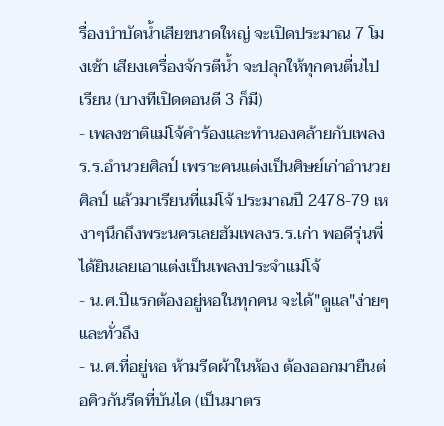รื่องบำบัดน้ำเสียขนาดใหญ่ จะเปิดประมาณ 7 โมงเช้า เสียงเครื่องจักรตีน้ำ จะปลุกให้ทุกคนตื่นไปเรียน (บางทีเปิดตอนตี 3 ก็มี)
- เพลงชาติแม่โจ้คำร้องและทำนองคล้ายกับเพลงร.ร.อำนวยศิลป์ เพราะคนแต่งเป็นศิษย์เก่าอำนวยศิลป์ แล้วมาเรียนที่แม่โจ้ ประมาณปี 2478-79 เหงาๆนึกถึงพระนครเลยฮัมเพลงร.ร.เก่า พอดีรุ่นพี่ได้ยินเลยเอาแต่งเป็นเพลงประจำแม่โจ้
- น.ศ.ปีแรกต้องอยู่หอในทุกคน จะได้"ดูแล"ง่ายๆและทั่วถึง
- น.ศ.ที่อยู่หอ ห้ามรีดผ้าในห้อง ต้องออกมายืนต่อคิวกันรีดที่บันได (เป็นมาตร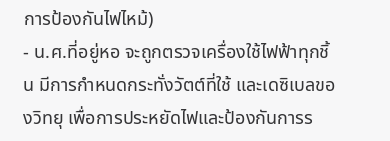การป้องกันไฟไหม้)
- น.ศ.ที่อยู่หอ จะถูกตรวจเครื่องใช้ไฟฟ้าทุกชิ้น มีการกำหนดกระทั่งวัตต์ที่ใช้ และเดซิเบลของวิทยุ เพื่อการประหยัดไฟและป้องกันการร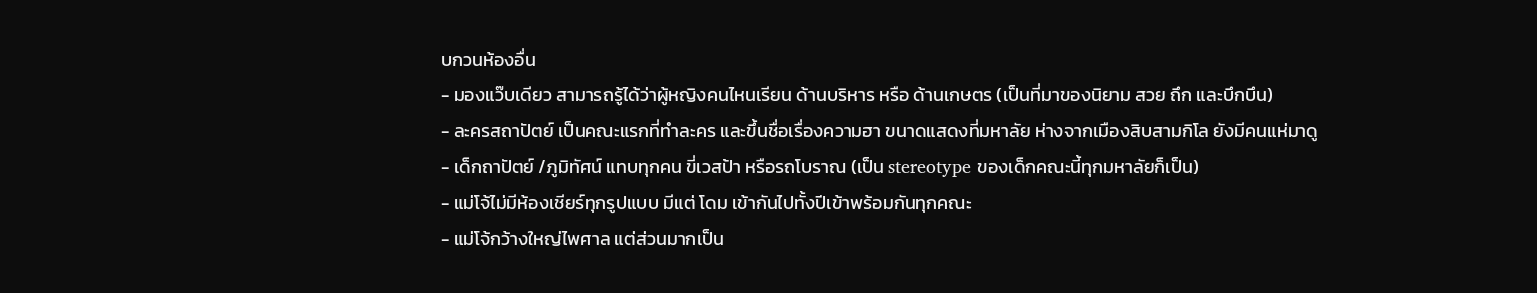บกวนห้องอื่น
- มองแว๊บเดียว สามารถรู้ได้ว่าผู้หญิงคนไหนเรียน ด้านบริหาร หรือ ด้านเกษตร (เป็นที่มาของนิยาม สวย ถึก และบึกบึน)
- ละครสถาปัตย์ เป็นคณะแรกที่ทำละคร และขึ้นชื่อเรื่องความฮา ขนาดแสดงที่มหาลัย ห่างจากเมืองสิบสามกิโล ยังมีคนแห่มาดู
- เด็กถาปัตย์ /ภูมิทัศน์ แทบทุกคน ขี่เวสป้า หรือรถโบราณ (เป็น stereotype ของเด็กคณะนี้ทุกมหาลัยก็เป็น)
- แม่โจ้ไม่มีห้องเชียร์ทุกรูปแบบ มีแต่ โดม เข้ากันไปทั้งปีเข้าพร้อมกันทุกคณะ
- แม่โจ้กว้างใหญ่ไพศาล แต่ส่วนมากเป็น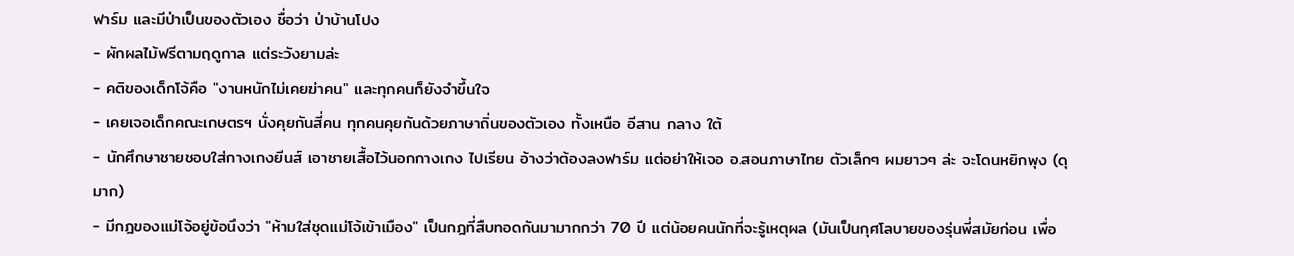ฟาร์ม และมีป่าเป็นของตัวเอง ชื่อว่า ป่าบ้านโปง
- ผักผลไม้ฟรีตามฤดูกาล แต่ระวังยามล่ะ
- คติของเด็กโจ้คือ "งานหนักไม่เคยฆ่าคน" และทุกคนก็ยังจำขึ้นใจ
- เคยเจอเด็กคณะเกษตรฯ นั่งคุยกันสี่คน ทุกคนคุยกันด้วยภาษาถิ่นของตัวเอง ทั้งเหนือ อีสาน กลาง ใต้
- นักศึกษาชายชอบใส่กางเกงยีนส์ เอาชายเสื้อไว้นอกกางเกง ไปเรียน อ้างว่าต้องลงฟาร์ม แต่อย่าให้เจอ อ.สอนภาษาไทย ตัวเล็กๆ ผมยาวๆ ล่ะ จะโดนหยิกพุง (ดุมาก)
- มีกฎของแม่โจ้อยู่ข้อนึงว่า "ห้ามใส่ชุดแม่โจ้เข้าเมือง" เป็นกฎที่สืบทอดกันมามากกว่า 70 ปี แต่น้อยคนนักที่จะรู้เหตุผล (มันเป็นกุศโลบายของรุ่นพี่สมัยก่อน เพื่อ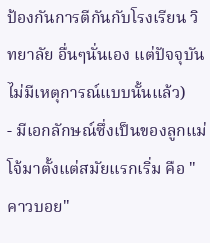ป้องกันการตีกันกับโรงเรียน วิทยาลัย อื่นๆนั่นเอง แต่ปัจจุบันไม่มีเหตุการณ์แบบนั้นแล้ว)
- มีเอกลักษณ์ซึ่งเป็นของลูกแม่โจ้มาตั้งแต่สมัยแรกเริ่ม คือ "คาวบอย"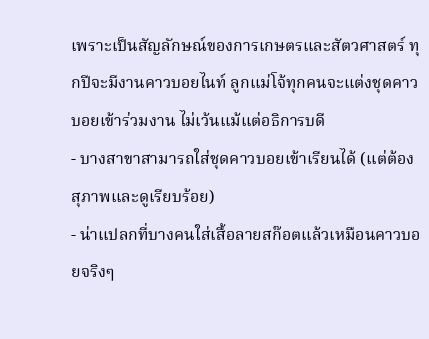เพราะเป็นสัญลักษณ์ของการเกษตรและสัตวศาสตร์ ทุกปีจะมีงานคาวบอยไนท์ ลูกแม่โจ้ทุกคนจะแต่งชุดคาวบอยเข้าร่วมงาน ไม่เว้นแม้แต่อธิการบดี
- บางสาขาสามารถใส่ชุดคาวบอยเข้าเรียนได้ (แต่ต้องสุภาพและดูเรียบร้อย)
- น่าแปลกที่บางคนใส่เสื้อลายสก๊อตแล้วเหมือนคาวบอยจริงๆ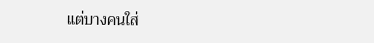แต่บางคนใส่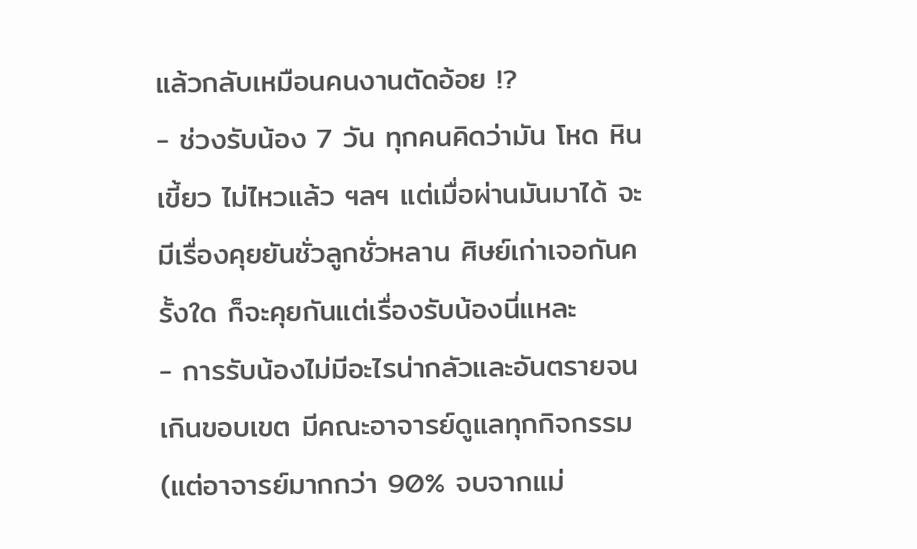แล้วกลับเหมือนคนงานตัดอ้อย !?
- ช่วงรับน้อง 7 วัน ทุกคนคิดว่ามัน โหด หิน เขี้ยว ไม่ไหวแล้ว ฯลฯ แต่เมื่อผ่านมันมาได้ จะมีเรื่องคุยยันชั่วลูกชั่วหลาน ศิษย์เก่าเจอกันครั้งใด ก็จะคุยกันแต่เรื่องรับน้องนี่แหละ
- การรับน้องไม่มีอะไรน่ากลัวและอันตรายจนเกินขอบเขต มีคณะอาจารย์ดูแลทุกกิจกรรม (แต่อาจารย์มากกว่า 90% จบจากแม่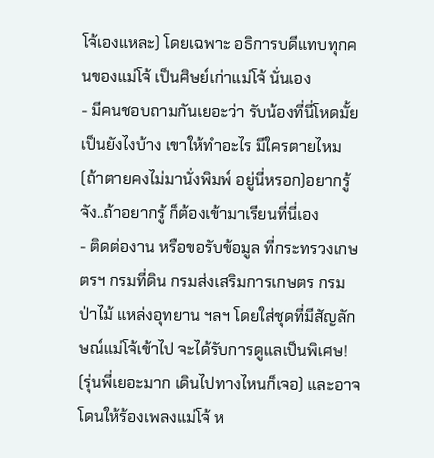โจ้เองแหละ) โดยเฉพาะ อธิการบดีแทบทุกคนของแม่โจ้ เป็นศิษย์เก่าแม่โจ้ นั่นเอง
- มีคนชอบถามกันเยอะว่า รับน้องที่นี่โหดมั้ย เป็นยังไงบ้าง เขาให้ทำอะไร มีใครตายไหม (ถ้าตายคงไม่มานั่งพิมพ์ อยู่นี่หรอก)อยากรู้จัง..ถ้าอยากรู้ ก็ต้องเข้ามาเรียนที่นี่เอง
- ติดต่องาน หรือขอรับข้อมูล ที่กระทรวงเกษตรฯ กรมที่ดิน กรมส่งเสริมการเกษตร กรมป่าไม้ แหล่งอุทยาน ฯลฯ โดยใส่ชุดที่มีสัญลักษณ์แม่โจ้เข้าไป จะได้รับการดูแลเป็นพิเศษ! (รุ่นพี่เยอะมาก เดินไปทางไหนก็เจอ) และอาจโดนให้ร้องเพลงแม่โจ้ ห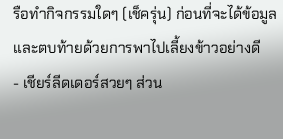รือทำกิจกรรมใดๆ (เช็ครุ่น) ก่อนที่จะได้ข้อมูล และตบท้ายด้วยการพาไปเลี้ยงข้าวอย่างดี
- เชียร์ลีดเดอร์สวยๆ ส่วน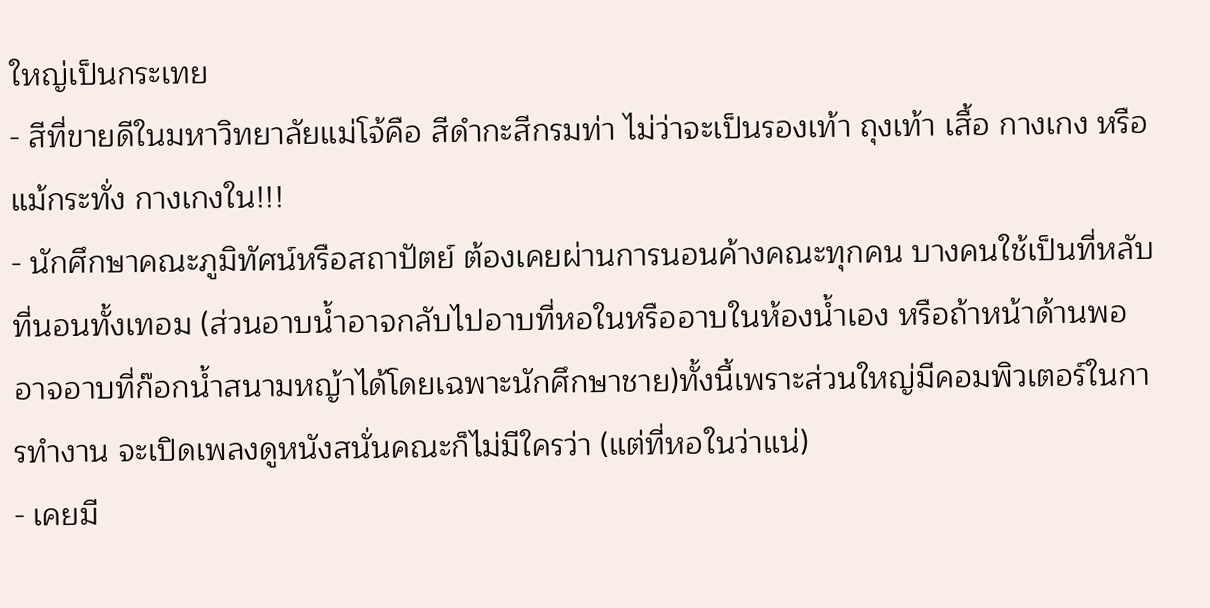ใหญ่เป็นกระเทย
- สีที่ขายดีในมหาวิทยาลัยแม่โจ้คือ สีดำกะสีกรมท่า ไม่ว่าจะเป็นรองเท้า ถุงเท้า เสื้อ กางเกง หรือแม้กระทั่ง กางเกงใน!!!
- นักศึกษาคณะภูมิทัศน์หรือสถาปัตย์ ต้องเคยผ่านการนอนค้างคณะทุกคน บางคนใช้เป็นที่หลับที่นอนทั้งเทอม (ส่วนอาบน้ำอาจกลับไปอาบที่หอในหรืออาบในห้องน้ำเอง หรือถ้าหน้าด้านพออาจอาบที่ก๊อกน้ำสนามหญ้าได้โดยเฉพาะนักศึกษาชาย)ทั้งนี้เพราะส่วนใหญ่มีคอมพิวเตอร์ในการทำงาน จะเปิดเพลงดูหนังสนั่นคณะก็ไม่มีใครว่า (แต่ที่หอในว่าแน่)
- เคยมี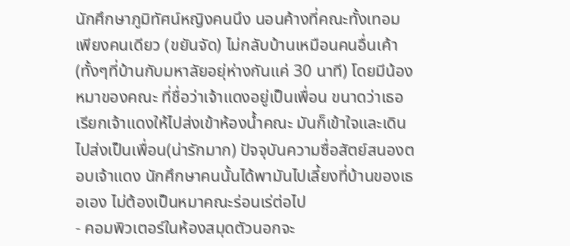นักศึกษาภูมิทัศน์หญิงคนนึง นอนค้างที่คณะทั้งเทอมเพียงคนเดียว (ขยันจัด) ไม่กลับบ้านเหมือนคนอื่นเค้า(ทั้งๆที่บ้านกับมหาลัยอยุ่ห่างกันแค่ 30 นาที) โดยมีน้องหมาของคณะ ที่ชื่อว่าเจ้าแดงอยู่เป็นเพื่อน ขนาดว่าเธอเรียกเจ้าแดงให้ไปส่งเข้าห้องน้ำคณะ มันก็เข้าใจและเดินไปส่งเป็นเพื่อน(น่ารักมาก) ปัจจุบันความซื่อสัตย์สนองตอบเจ้าแดง นักศึกษาคนนั้นได้พามันไปเลี้ยงที่บ้านของเธอเอง ไม่ต้องเป็นหมาคณะร่อนเร่ต่อไป
- คอมพิวเตอร์ในห้องสมุดตัวนอกจะ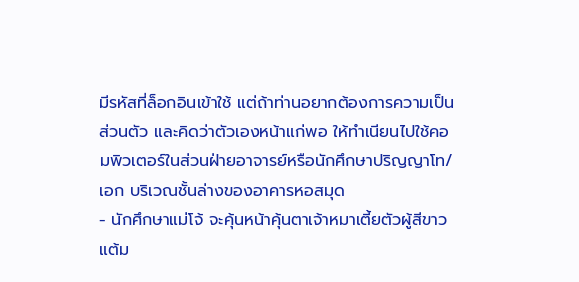มีรหัสที่ล็อกอินเข้าใช้ แต่ถ้าท่านอยากต้องการความเป็นส่วนตัว และคิดว่าตัวเองหน้าแก่พอ ให้ทำเนียนไปใช้คอมพิวเตอร์ในส่วนฝ่ายอาจารย์หรือนักศึกษาปริญญาโท/เอก บริเวณชั้นล่างของอาคารหอสมุด
- นักศึกษาแม่โจ้ จะคุ้นหน้าคุ้นตาเจ้าหมาเตี้ยตัวผู้สีขาวแต้ม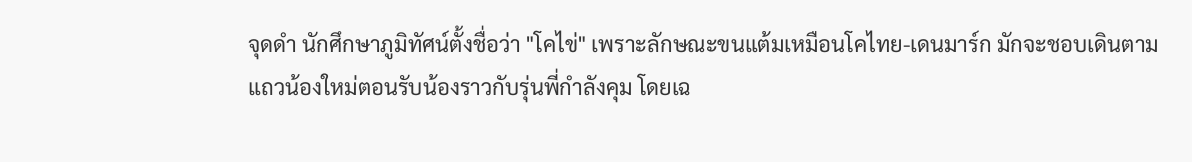จุดดำ นักศึกษาภูมิทัศน์ตั้งชื่อว่า "โคไข่" เพราะลักษณะขนแต้มเหมือนโคไทย-เดนมาร์ก มักจะชอบเดินตามแถวน้องใหม่ตอนรับน้องราวกับรุ่นพี่กำลังคุม โดยเฉ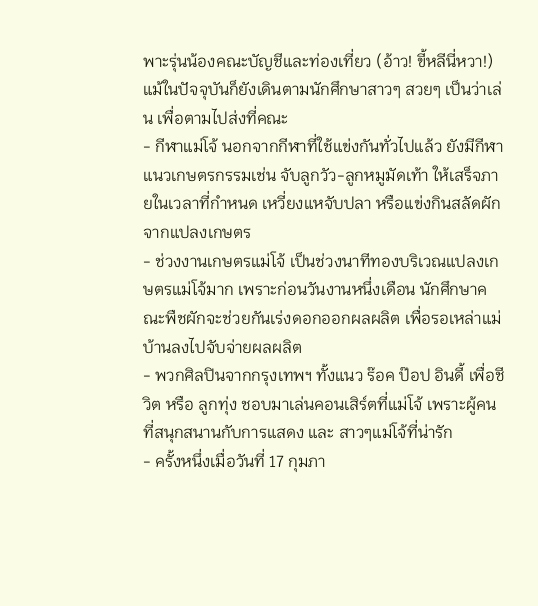พาะรุ่นน้องคณะบัญชีและท่องเที่ยว (อ้าว! ขี้หลีนี่หวา!)แม้ในปัจจุบันก็ยังเดินตามนักศึกษาสาวๆ สวยๆ เป็นว่าเล่น เพื่อตามไปส่งที่คณะ
- กีฬาแม่โจ้ นอกจากกีฬาที่ใช้แข่งกันทั่วไปแล้ว ยังมีกีฬาแนวเกษตรกรรมเช่น จับลูกวัว-ลูกหมูมัดเท้า ให้เสร็จภายในเวลาที่กำหนด เหวี่ยงแหจับปลา หรือแข่งกินสลัดผักจากแปลงเกษตร
- ช่วงงานเกษตรแม่โจ้ เป็นช่วงนาทีทองบริเวณแปลงเกษตรแม่โจ้มาก เพราะก่อนวันงานหนึ่งเดือน นักศึกษาคณะพืชผักจะช่วยกันเร่งดอกออกผลผลิต เพื่อรอเหล่าแม่บ้านลงไปจับจ่ายผลผลิต
- พวกศิลปินจากกรุงเทพฯ ทั้งแนว ร๊อค ป๊อป อินดี้ เพื่อชีวิต หรือ ลูกทุ่ง ชอบมาเล่นคอนเสิร์ตที่แม่โจ้ เพราะผู้คนที่สนุกสนานกับการแสดง และ สาวๆแม่โจ้ที่น่ารัก
- ครั้งหนึ่งเมื่อวันที่ 17 กุมภา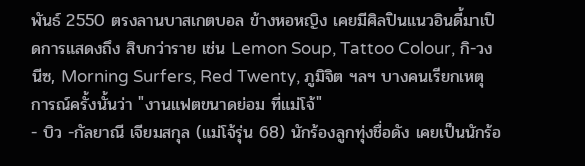พันธ์ 2550 ตรงลานบาสเกตบอล ข้างหอหญิง เคยมีศิลปินแนวอินดี้มาเปิดการแสดงถึง สิบกว่าราย เช่น Lemon Soup, Tattoo Colour, กิ-วงนีซ, Morning Surfers, Red Twenty, ภูมิจิต ฯลฯ บางคนเรียกเหตุการณ์ครั้งนั้นว่า "งานแฟตขนาดย่อม ที่แม่โจ้"
- บิว -กัลยาณี เจียมสกุล (แม่โจ้รุ่น 68) นักร้องลูกทุ่งชื่อดัง เคยเป็นนักร้อ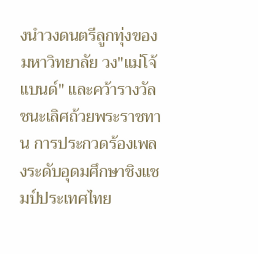งนำวงดนตรีลูกทุ่งของมหาวิทยาลัย วง"แม่โจ้แบนด์" และคว้ารางวัลชนะเลิศถ้วยพระราชทาน การประกวดร้องเพลงระดับอุดมศึกษาชิงแชมป์ประเทศไทย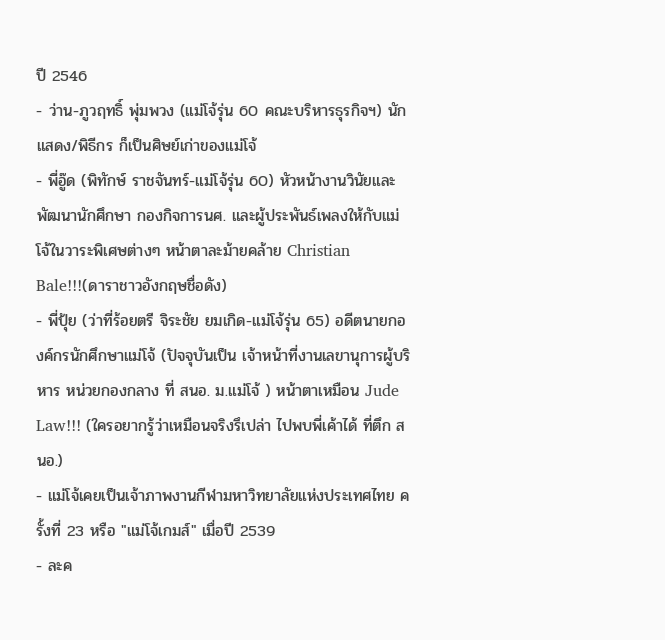ปี 2546
- ว่าน-ภูวฤทธิ์ พุ่มพวง (แม่โจ้รุ่น 60 คณะบริหารธุรกิจฯ) นักแสดง/พิธีกร ก็เป็นศิษย์เก่าของแม่โจ้
- พี่อู๊ด (พิทักษ์ ราชจันทร์-แม่โจ้รุ่น 60) หัวหน้างานวินัยและพัฒนานักศึกษา กองกิจการนศ. และผู้ประพันธ์เพลงให้กับแม่โจ้ในวาระพิเศษต่างๆ หน้าตาละม้ายคล้าย Christian Bale!!!(ดาราชาวอังกฤษชื่อดัง)
- พี่ปุ้ย (ว่าที่ร้อยตรี จิระชัย ยมเกิด-แม่โจ้รุ่น 65) อดีตนายกองค์กรนักศึกษาแม่โจ้ (ปัจจุบันเป็น เจ้าหน้าที่งานเลขานุการผู้บริหาร หน่วยกองกลาง ที่ สนอ. ม.แม่โจ้ ) หน้าตาเหมือน Jude Law!!! (ใครอยากรู้ว่าเหมือนจริงรึเปล่า ไปพบพี่เค้าได้ ที่ตึก สนอ.)
- แม่โจ้เคยเป็นเจ้าภาพงานกีฬามหาวิทยาลัยแห่งประเทศไทย ครั้งที่ 23 หรือ "แม่โจ้เกมส์" เมื่อปี 2539
- ละค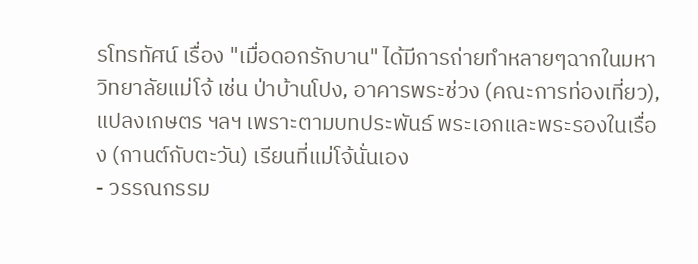รโทรทัศน์ เรื่อง "เมื่อดอกรักบาน" ได้มีการถ่ายทำหลายๆฉากในมหาวิทยาลัยแม่โจ้ เช่น ป่าบ้านโปง, อาคารพระช่วง (คณะการท่องเที่ยว), แปลงเกษตร ฯลฯ เพราะตามบทประพันธ์ พระเอกและพระรองในเรื่อง (กานต์กับตะวัน) เรียนที่แม่โจ้นั่นเอง
- วรรณกรรม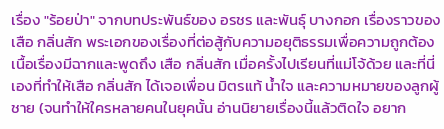เรื่อง "ร้อยป่า" จากบทประพันธ์ของ อรชร และพันธุ์ บางกอก เรื่องราวของ เสือ กลิ่นสัก พระเอกของเรื่องที่ต่อสู้กับความอยุติธรรมเพื่อความถูกต้อง เนื้อเรื่องมีฉากและพูดถึง เสือ กลิ่นสัก เมื่อครั้งไปเรียนที่แม่โจ้ด้วย และที่นี่เองที่ทำให้เสือ กลิ่นสัก ได้เจอเพื่อน มิตรแท้ น้ำใจ และความหมายของลูกผู้ชาย (จนทำให้ใครหลายคนในยุคนั้น อ่านนิยายเรื่องนี้แล้วติดใจ อยาก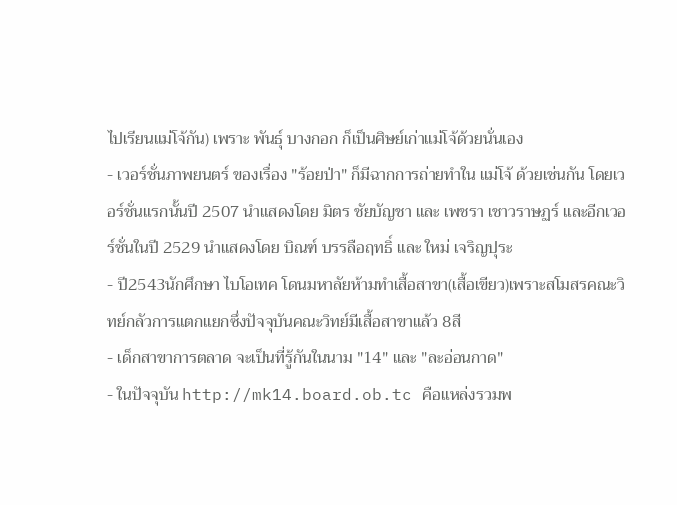ไปเรียนแม่โจ้กัน) เพราะ พันธุ์ บางกอก ก็เป็นศิษย์เก่าแม่โจ้ด้วยนั่นเอง
- เวอร์ชั่นภาพยนตร์ ของเรื่อง "ร้อยป่า" ก็มีฉากการถ่ายทำใน แม่โจ้ ด้วยเช่นกัน โดยเวอร์ชั่นแรกนั้นปี 2507 นำแสดงโดย มิตร ชัยบัญชา และ เพชรา เชาวราษฏร์ และอีกเวอร์ชั่นในปี 2529 นำแสดงโดย บิณฑ์ บรรลือฤทธิ์ และ ใหม่ เจริญปุระ
- ปี2543นักศึกษา ไบโอเทค โดนมหาลัยห้ามทำเสื้อสาขา(เสื้อเขียว)เพราะสโมสรคณะวิทย์กลัวการแตกแยกซึ่งปัจจุบันคณะวิทย์มีเสื้อสาขาแล้ว 8สี
- เด็กสาขาการตลาด จะเป็นที่รู้กันในนาม "14" และ "ละอ่อนกาด"
- ในปัจจุบัน http://mk14.board.ob.tc คือแหล่งรวมพ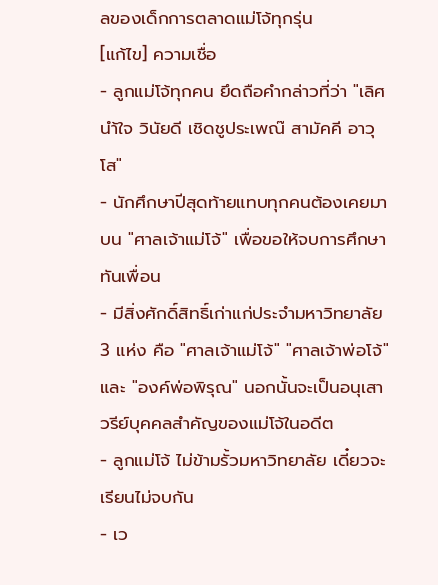ลของเด็กการตลาดแม่โจ้ทุกรุ่น
[แก้ไข] ความเชื่อ
- ลูกแม่โจ้ทุกคน ยึดถือคำกล่าวที่ว่า "เลิศนำ้ใจ วินัยดี เชิดชูประเพณ๊ สามัคคี อาวุโส"
- นักศึกษาปีสุดท้ายแทบทุกคนต้องเคยมาบน "ศาลเจ้าแม่โจ้" เพื่อขอให้จบการศึกษาทันเพื่อน
- มีสิ่งศักดิ์สิทธิ์เก่าแก่ประจำมหาวิทยาลัย 3 แห่ง คือ "ศาลเจ้าแม่โจ้" "ศาลเจ้าพ่อโจ้" และ "องค์พ่อพิรุณ" นอกนั้นจะเป็นอนุเสาวรีย์บุคคลสำคัญของแม่โจ้ในอดีต
- ลูกแม่โจ้ ไม่ข้ามรั้วมหาวิทยาลัย เดี๋ยวจะเรียนไม่จบกัน
- เว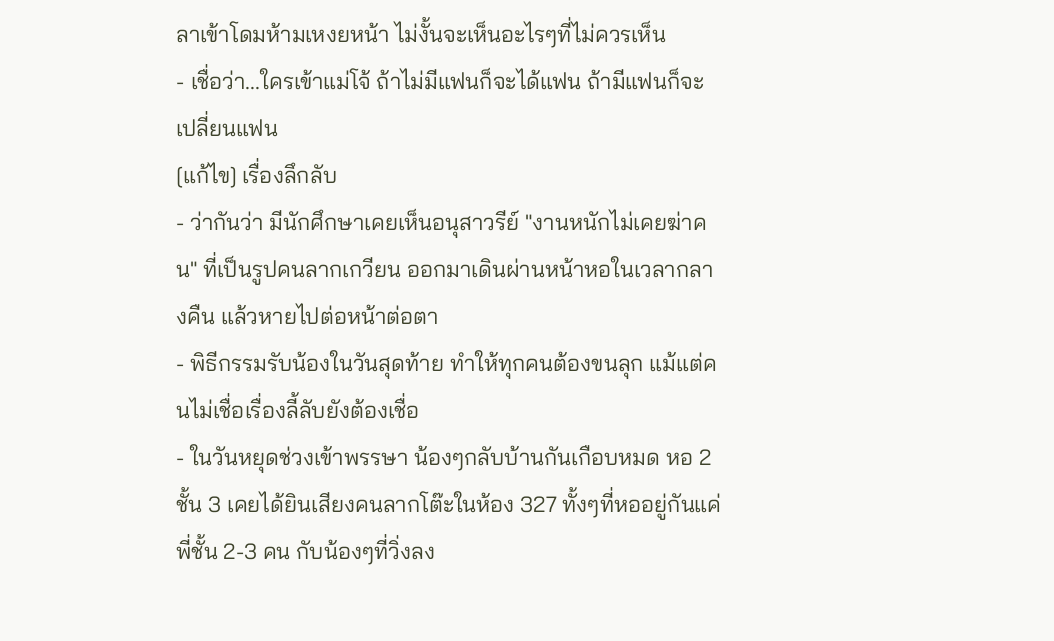ลาเข้าโดมห้ามเหงยหน้า ไม่งั้นจะเห็นอะไรๆที่ไม่ควรเห็น
- เชื่อว่า...ใครเข้าแม่โจ้ ถ้าไม่มีแฟนก็จะได้แฟน ถ้ามีแฟนก็จะเปลี่ยนแฟน
[แก้ไข] เรื่องลึกลับ
- ว่ากันว่า มีนักศึกษาเคยเห็นอนุสาวรีย์ "งานหนักไม่เคยฆ่าคน" ที่เป็นรูปคนลากเกวียน ออกมาเดินผ่านหน้าหอในเวลากลางคืน แล้วหายไปต่อหน้าต่อตา
- พิธีกรรมรับน้องในวันสุดท้าย ทำให้ทุกคนต้องขนลุก แม้แต่คนไม่เชื่อเรื่องลี้ลับยังต้องเชื่อ
- ในวันหยุดช่วงเข้าพรรษา น้องๆกลับบ้านกันเกือบหมด หอ 2 ชั้น 3 เคยได้ยินเสียงคนลากโต๊ะในห้อง 327 ทั้งๆที่หออยู่กันแค่พี่ชั้น 2-3 คน กับน้องๆที่วิ่งลง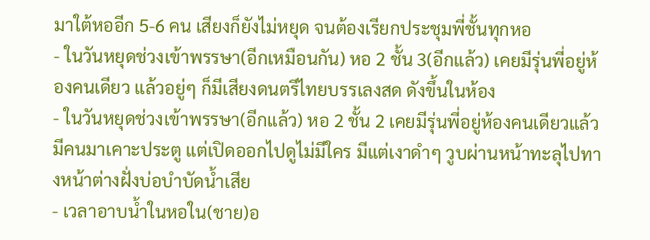มาใต้หออีก 5-6 คน เสียงก็ยังไม่หยุด จนต้องเรียกประชุมพี่ชั้นทุกหอ
- ในวันหยุดช่วงเข้าพรรษา(อีกเหมือนกัน) หอ 2 ชั้น 3(อีกแล้ว) เคยมีรุ่นพี่อยู่ห้องคนเดียว แล้วอยู่ๆ ก็มีเสียงดนตรีไทยบรรเลงสด ดังขึ้นในห้อง
- ในวันหยุดช่วงเข้าพรรษา(อีกแล้ว) หอ 2 ชั้น 2 เคยมีรุ่นพี่อยู่ห้องคนเดียวแล้วมีคนมาเคาะประตู แต่เปิดออกไปดูไม่มีใคร มีแต่เงาดำๆ วูบผ่านหน้าทะลุไปทางหน้าต่างฝั่งบ่อบำบัดน้ำเสีย
- เวลาอาบน้ำในหอใน(ชาย)อ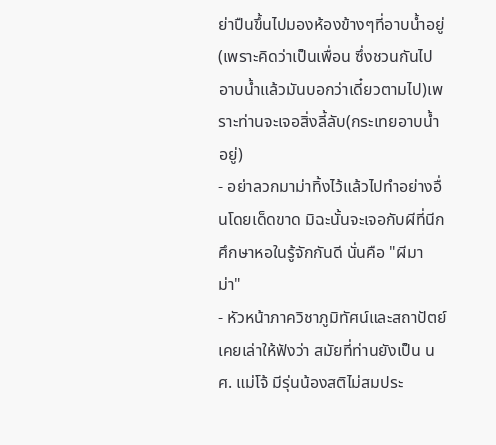ย่าปืนขึ้นไปมองห้องข้างๆที่อาบน้ำอยู่(เพราะคิดว่าเป็นเพื่อน ซึ่งชวนกันไปอาบน้ำแล้วมันบอกว่าเดี๋ยวตามไป)เพราะท่านจะเจอสิ่งลี้ลับ(กระเทยอาบน้ำอยู่)
- อย่าลวกมาม่าทิ้งไว้แล้วไปทำอย่างอื่นโดยเด็ดขาด มิฉะนั้นจะเจอกับผีที่นีกศึกษาหอในรู้จักกันดี นั่นคือ "ผีมาม่า"
- หัวหน้าภาควิชาภูมิทัศน์และสถาปัตย์เคยเล่าให้ฟังว่า สมัยที่ท่านยังเป็น นศ. แม่โจ้ มีรุ่นน้องสติไม่สมประ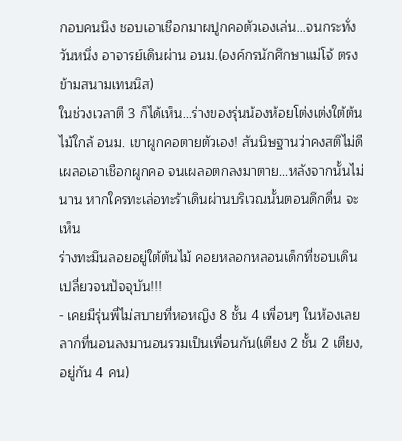กอบคนนึง ชอบเอาเชือกมาผปูกคอตัวเองเล่น...จนกระทั่งวันหนึ่ง อาจารย์เดินผ่าน อนม.(องค์กรนักศึกษาแม่โจ้ ตรงข้ามสนามเทนนิส)
ในช่วงเวลาตี 3 ก็ได้เห็น...ร่างของรุ่นน้องห้อยโต่งเต่งใต้ต้นไม้ใกล้ อนม. เขาผูกคอตายตัวเอง! สันนิษฐานว่าคงสติไม่ดีเผลอเอาเชือกผูกคอ จนเผลอตกลงมาตาย...หลังจากนั้นไม่นาน หากใครทะเล่อทะร้าเดินผ่านบริเวณนั้นตอนดึกดื่น จะเห็น
ร่างทะมึนลอยอยู่ใต้ต้นไม้ คอยหลอกหลอนเด็กที่ชอบเดินเปลี่ยวจนปัจจุบัน!!!
- เคยมีรุ่นพี่ไม่สบายที่หอหญิง 8 ชั้น 4 เพื่อนๆ ในห้องเลยลากที่นอนลงมานอนรวมเป็นเพื่อนกัน(เตียง 2 ชั้น 2 เตียง, อยู่กัน 4 คน)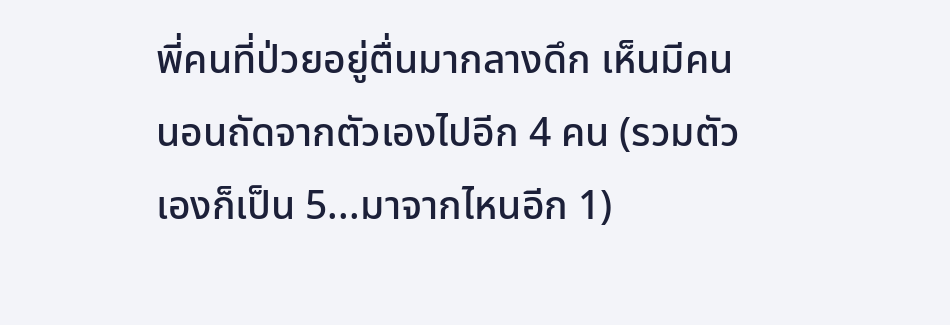พี่คนที่ป่วยอยู่ตื่นมากลางดึก เห็นมีคนนอนถัดจากตัวเองไปอีก 4 คน (รวมตัวเองก็เป็น 5...มาจากไหนอีก 1)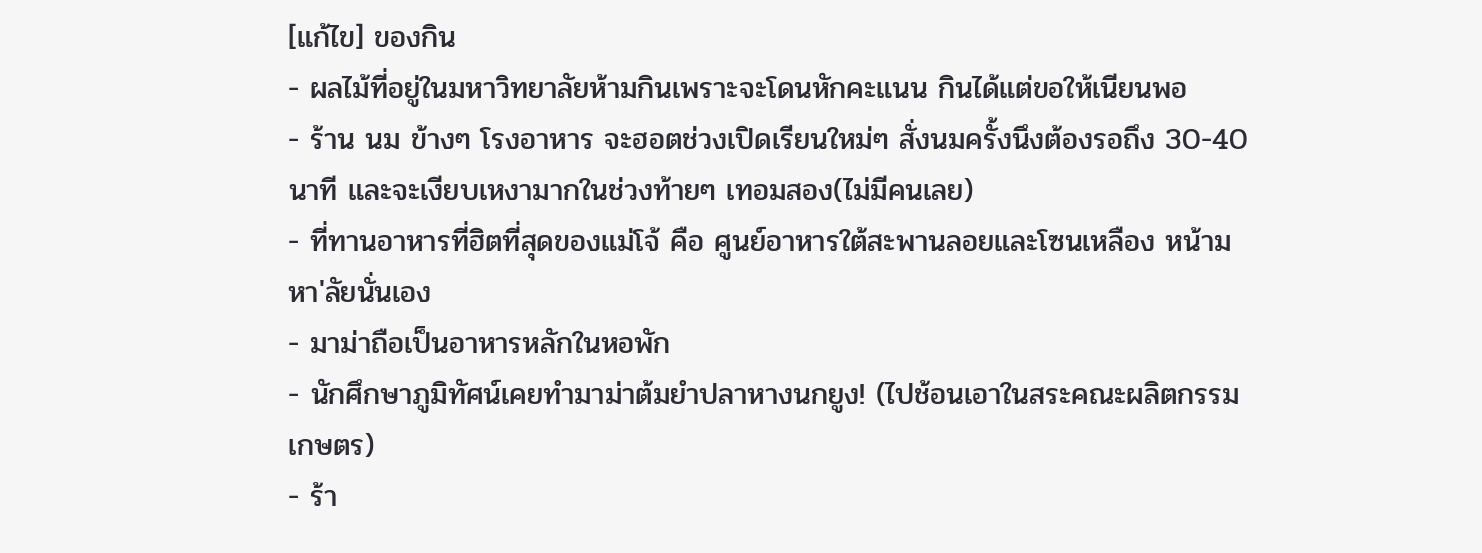[แก้ไข] ของกิน
- ผลไม้ที่อยู่ในมหาวิทยาลัยห้ามกินเพราะจะโดนหักคะแนน กินได้แต่ขอให้เนียนพอ
- ร้าน นม ข้างๆ โรงอาหาร จะฮอตช่วงเปิดเรียนใหม่ๆ สั่งนมครั้งนึงต้องรอถึง 30-40 นาที และจะเงียบเหงามากในช่วงท้ายๆ เทอมสอง(ไม่มีคนเลย)
- ที่ทานอาหารที่ฮิตที่สุดของแม่โจ้ คือ ศูนย์อาหารใต้สะพานลอยและโซนเหลือง หน้ามหา'ลัยนั่นเอง
- มาม่าถือเป็นอาหารหลักในหอพัก
- นักศึกษาภูมิทัศน์เคยทำมาม่าต้มยำปลาหางนกยูง! (ไปช้อนเอาในสระคณะผลิตกรรมเกษตร)
- ร้า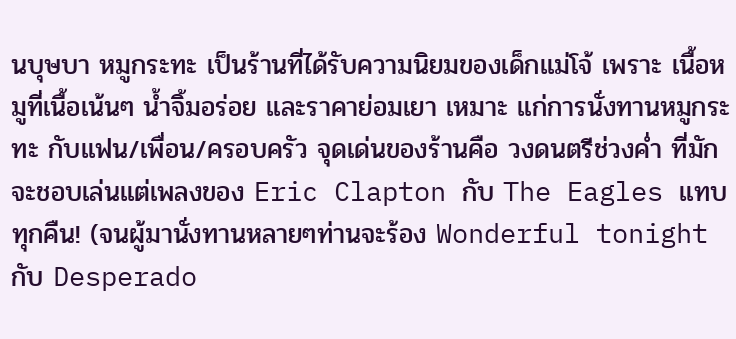นบุษบา หมูกระทะ เป็นร้านที่ได้รับความนิยมของเด็กแม่โจ้ เพราะ เนื้อหมูที่เนื้อเน้นๆ น้ำจิ้มอร่อย และราคาย่อมเยา เหมาะ แก่การนั่งทานหมูกระทะ กับแฟน/เพื่อน/ครอบครัว จุดเด่นของร้านคือ วงดนตรีช่วงค่ำ ที่มักจะชอบเล่นแต่เพลงของ Eric Clapton กับ The Eagles แทบทุกคืน! (จนผู้มานั่งทานหลายๆท่านจะร้อง Wonderful tonight กับ Desperado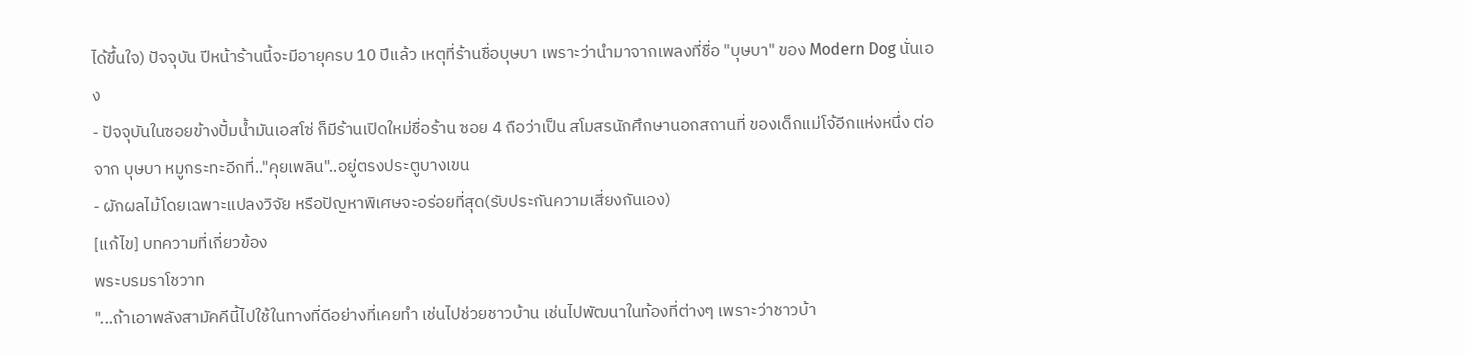ได้ขึ้นใจ) ปัจจุบัน ปีหน้าร้านนี้จะมีอายุครบ 10 ปีแล้ว เหตุที่ร้านชื่อบุษบา เพราะว่านำมาจากเพลงที่ชื่อ "บุษบา" ของ Modern Dog นั่นเอง
- ปัจจุบันในซอยข้างปั้มน้ำมันเอสโซ่ ก็มีร้านเปิดใหม่ชื่อร้าน ซอย 4 ถือว่าเป็น สโมสรนักศึกษานอกสถานที่ ของเด็กแม่โจ้อีกแห่งหนึ่ง ต่อจาก บุษบา หมูกระทะอีกที่.."คุยเพลิน"..อยู่ตรงประตูบางเขน
- ผักผลไม้โดยเฉพาะแปลงวิจัย หรือปัญหาพิเศษจะอร่อยที่สุด(รับประกันความเสี่ยงกันเอง)
[แก้ไข] บทความที่เกี่ยวข้อง
พระบรมราโชวาท
"...ถ้าเอาพลังสามัคคีนี้ไปใช้ในทางที่ดีอย่างที่เคยทำ เช่นไปช่วยชาวบ้าน เช่นไปพัฒนาในท้องที่ต่างๆ เพราะว่าชาวบ้า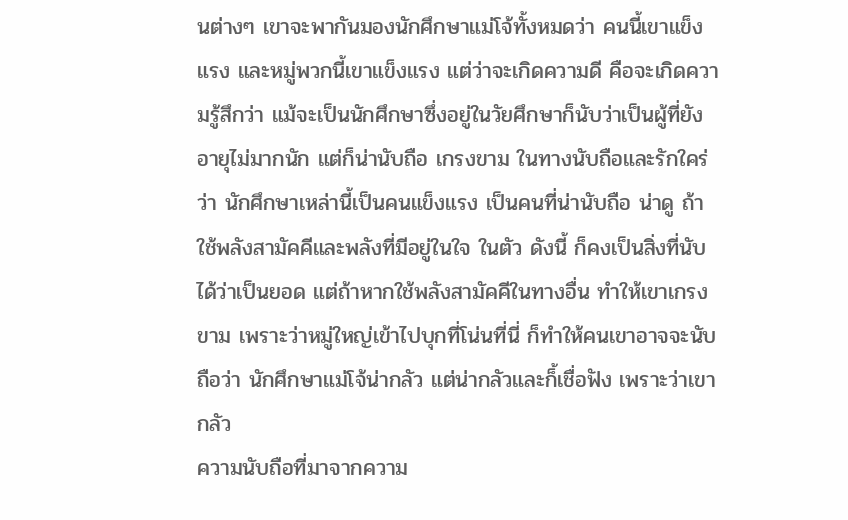นต่างๆ เขาจะพากันมองนักศึกษาแม่โจ้ทั้งหมดว่า คนนี้เขาแข็งแรง และหมู่พวกนี้เขาแข็งแรง แต่ว่าจะเกิดความดี คือจะเกิดความรู้สึกว่า แม้จะเป็นนักศึกษาซึ่งอยู่ในวัยศึกษาก็นับว่าเป็นผู้ที่ยังอายุไม่มากนัก แต่ก็น่านับถือ เกรงขาม ในทางนับถือและรักใคร่ว่า นักศึกษาเหล่านี้เป็นคนแข็งแรง เป็นคนที่น่านับถือ น่าดู ถ้าใช้พลังสามัคคีและพลังที่มีอยู่ในใจ ในตัว ดังนี้ ก็คงเป็นสิ่งที่นับได้ว่าเป็นยอด แต่ถ้าหากใช้พลังสามัคคีในทางอื่น ทำให้เขาเกรงขาม เพราะว่าหมู่ใหญ่เข้าไปบุกที่โน่นที่นี่ ก็ทำให้คนเขาอาจจะนับถือว่า นักศึกษาแม่โจ้น่ากลัว แต่น่ากลัวและก็้เชื่อฟัง เพราะว่าเขากลัว
ความนับถือที่มาจากความ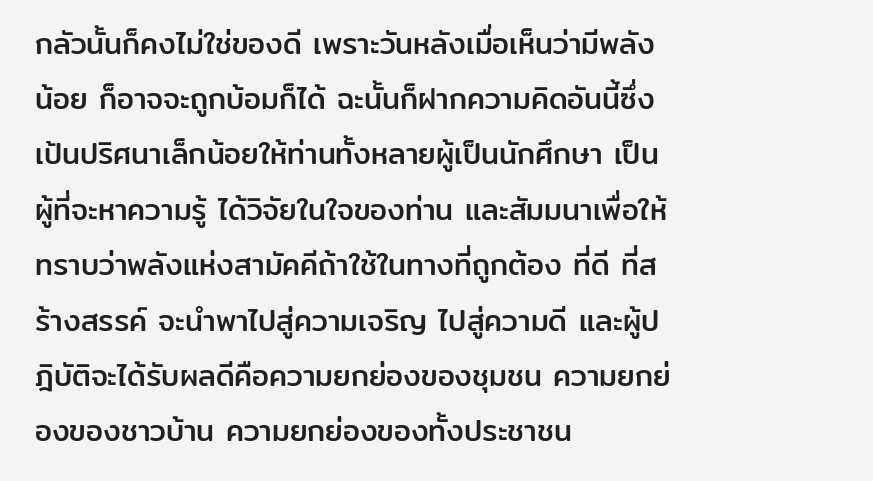กลัวนั้นก็คงไม่ใช่ของดี เพราะวันหลังเมื่อเห็นว่ามีพลังน้อย ก็อาจจะถูกบ้อมก็ได้ ฉะนั้นก็ฝากความคิดอันนี้ซึ่งเป้นปริศนาเล็กน้อยให้ท่านทั้งหลายผู้เป็นนักศึกษา เป็นผู้ที่จะหาความรู้ ได้วิจัยในใจของท่าน และสัมมนาเพื่อให้ทราบว่าพลังแห่งสามัคคีถ้าใช้ในทางที่ถูกต้อง ที่ดี ที่สร้างสรรค์ จะนำพาไปสู่ความเจริญ ไปสู่ความดี และผู้ปฎิบัติจะได้รับผลดีคือความยกย่องของชุมชน ความยกย่องของชาวบ้าน ความยกย่องของทั้งประชาชน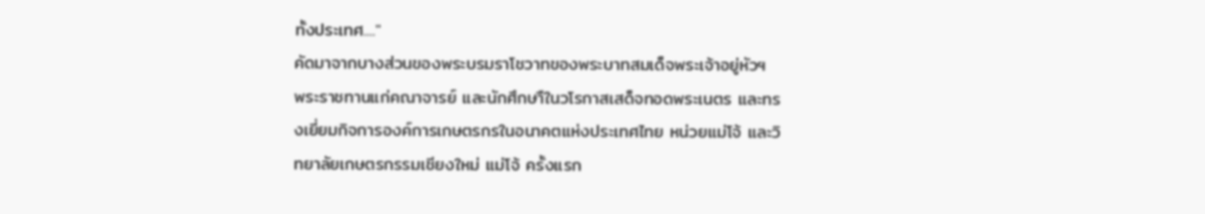ทั้งประเทศ...."
คัดมาจากบางส่วนของพระบรมราโชวาทของพระบาทสมเด็จพระเจ้าอยู่หัวฯ พระราชทานแก่คณาจารย์ และนักศึกษาืในวโรกาสเสด็จทอดพระเนตร และทรงเยี่ยมกิจการองค์การเกษตรกรในอนาคตแห่งประเทศไทย หน่วยแม่โจ้ และวิทยาลัยเกษตรกรรมเชียงใหม่ แม่โจ้ ครั้งแรก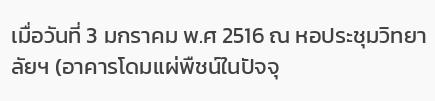เมื่อวันที่ 3 มกราคม พ.ศ 2516 ณ หอประชุมวิทยาลัยฯ (อาคารโดมแผ่พืชน์ในปัจจุ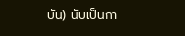บัน) นับเป็นกา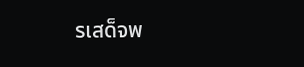รเสด็จพ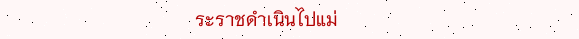ระราชดำเนินไปแม่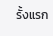รั้งแรก